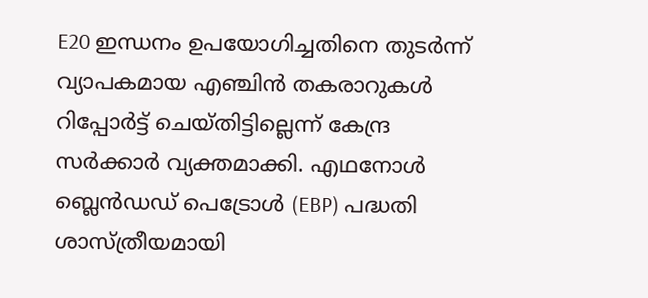E20 ഇന്ധനം ഉപയോഗിച്ചതിനെ തുടർന്ന് വ്യാപകമായ എഞ്ചിൻ തകരാറുകൾ റിപ്പോർട്ട് ചെയ്തിട്ടില്ലെന്ന് കേന്ദ്ര സർക്കാർ വ്യക്തമാക്കി. എഥനോൾ ബ്ലെൻഡഡ് പെട്രോൾ (EBP) പദ്ധതി ശാസ്ത്രീയമായി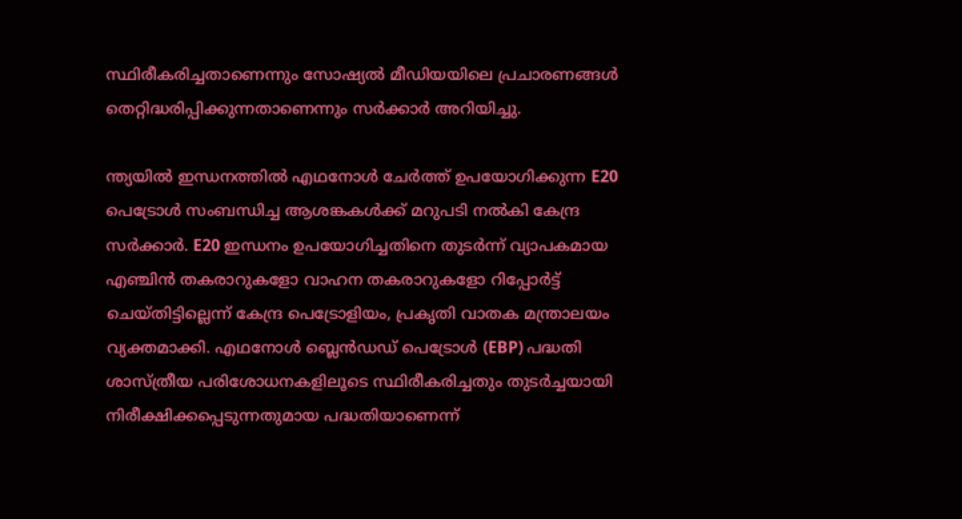സ്ഥിരീകരിച്ചതാണെന്നും സോഷ്യൽ മീഡിയയിലെ പ്രചാരണങ്ങൾ തെറ്റിദ്ധരിപ്പിക്കുന്നതാണെന്നും സർക്കാർ അറിയിച്ചു.

ന്ത്യയിൽ ഇന്ധനത്തിൽ എഥനോൾ ചേർത്ത് ഉപയോഗിക്കുന്ന E20 പെട്രോൾ സംബന്ധിച്ച ആശങ്കകൾക്ക് മറുപടി നൽകി കേന്ദ്ര സർക്കാർ. E20 ഇന്ധനം ഉപയോഗിച്ചതിനെ തുടർന്ന് വ്യാപകമായ എഞ്ചിൻ തകരാറുകളോ വാഹന തകരാറുകളോ റിപ്പോർട്ട് ചെയ്തിട്ടില്ലെന്ന് കേന്ദ്ര പെട്രോളിയം, പ്രകൃതി വാതക മന്ത്രാലയം വ്യക്തമാക്കി. എഥനോൾ ബ്ലെൻഡഡ് പെട്രോൾ (EBP) പദ്ധതി ശാസ്ത്രീയ പരിശോധനകളിലൂടെ സ്ഥിരീകരിച്ചതും തുടർച്ചയായി നിരീക്ഷിക്കപ്പെടുന്നതുമായ പദ്ധതിയാണെന്ന്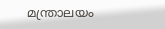മന്ത്രാലയം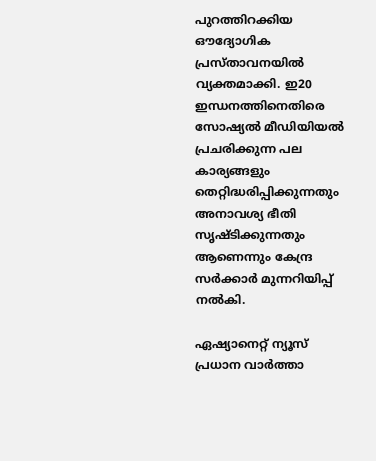പുറത്തിറക്കിയ ഔദ്യോഗിക പ്രസ്താവനയിൽ വ്യക്തമാക്കി. ഇ20 ഇന്ധനത്തിനെതിരെ സോഷ്യൽ മീഡിയിയൽ പ്രചരിക്കുന്ന പല കാര്യങ്ങളും തെറ്റിദ്ധരിപ്പിക്കുന്നതും അനാവശ്യ ഭീതി സൃഷ്‍ടിക്കുന്നതും ആണെന്നും കേന്ദ്ര സർക്കാർ മുന്നറിയിപ്പ് നൽകി.

ഏഷ്യാനെറ്റ് ന്യൂസ് പ്രധാന വാർത്താ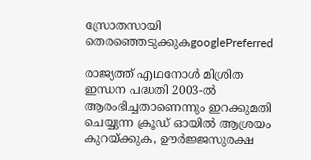സ്രോതസായി തെരഞ്ഞെടുക്കുകgooglePreferred

രാജ്യത്ത് എഥനോൾ മിശ്രിത ഇന്ധന പദ്ധതി 2003-ൽ ആരംഭിച്ചതാണെന്നും ഇറക്കുമതി ചെയ്യുന്ന ക്രൂഡ് ഓയിൽ ആശ്രയം കുറയ്ക്കുക, ഊർജ്ജസുരക്ഷ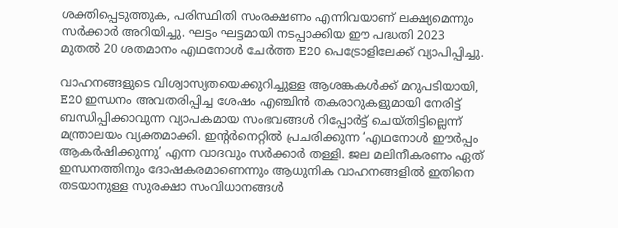ശക്തിപ്പെടുത്തുക, പരിസ്ഥിതി സംരക്ഷണം എന്നിവയാണ് ലക്ഷ്യമെന്നും സർക്കാർ അറിയിച്ചു. ഘട്ടം ഘട്ടമായി നടപ്പാക്കിയ ഈ പദ്ധതി 2023 മുതൽ 20 ശതമാനം എഥനോൾ ചേർത്ത E20 പെട്രോളിലേക്ക് വ്യാപിപ്പിച്ചു.

വാഹനങ്ങളുടെ വിശ്വാസ്യതയെക്കുറിച്ചുള്ള ആശങ്കകൾക്ക് മറുപടിയായി, E20 ഇന്ധനം അവതരിപ്പിച്ച ശേഷം എഞ്ചിൻ തകരാറുകളുമായി നേരിട്ട് ബന്ധിപ്പിക്കാവുന്ന വ്യാപകമായ സംഭവങ്ങൾ റിപ്പോർട്ട് ചെയ്തിട്ടില്ലെന്ന് മന്ത്രാലയം വ്യക്തമാക്കി. ഇന്റർനെറ്റിൽ പ്രചരിക്കുന്ന ‘എഥനോൾ ഈർപ്പം ആകർഷിക്കുന്നു’ എന്ന വാദവും സർക്കാർ തള്ളി. ജല മലിനീകരണം ഏത് ഇന്ധനത്തിനും ദോഷകരമാണെന്നും ആധുനിക വാഹനങ്ങളിൽ ഇതിനെ തടയാനുള്ള സുരക്ഷാ സംവിധാനങ്ങൾ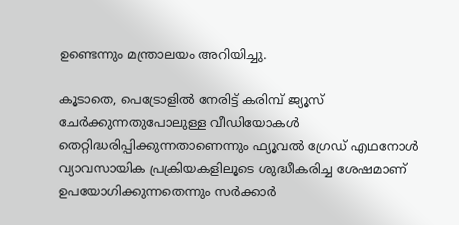ഉണ്ടെന്നും മന്ത്രാലയം അറിയിച്ചു.

കൂടാതെ, പെട്രോളിൽ നേരിട്ട് കരിമ്പ് ജ്യൂസ് ചേർക്കുന്നതുപോലുള്ള വീഡിയോകൾ തെറ്റിദ്ധരിപ്പിക്കുന്നതാണെന്നും ഫ്യൂവൽ ഗ്രേഡ് എഥനോൾ വ്യാവസായിക പ്രക്രിയകളിലൂടെ ശുദ്ധീകരിച്ച ശേഷമാണ് ഉപയോഗിക്കുന്നതെന്നും സർക്കാർ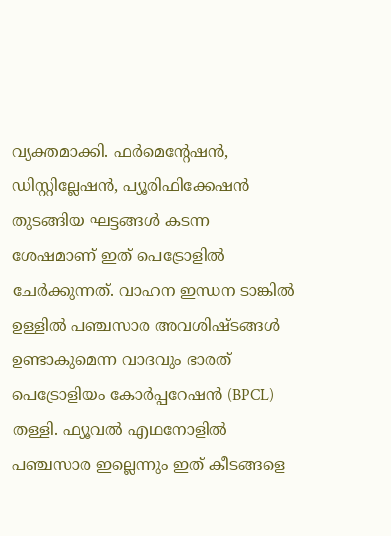വ്യക്തമാക്കി. ഫർമെന്റേഷൻ, ഡിസ്റ്റില്ലേഷൻ, പ്യൂരിഫിക്കേഷൻ തുടങ്ങിയ ഘട്ടങ്ങൾ കടന്ന ശേഷമാണ് ഇത് പെട്രോളിൽ ചേർക്കുന്നത്. വാഹന ഇന്ധന ടാങ്കിൽ ഉള്ളിൽ പഞ്ചസാര അവശിഷ്ടങ്ങൾ ഉണ്ടാകുമെന്ന വാദവും ഭാരത് പെട്രോളിയം കോർപ്പറേഷൻ (BPCL) തള്ളി. ഫ്യൂവൽ എഥനോളിൽ പഞ്ചസാര ഇല്ലെന്നും ഇത് കീടങ്ങളെ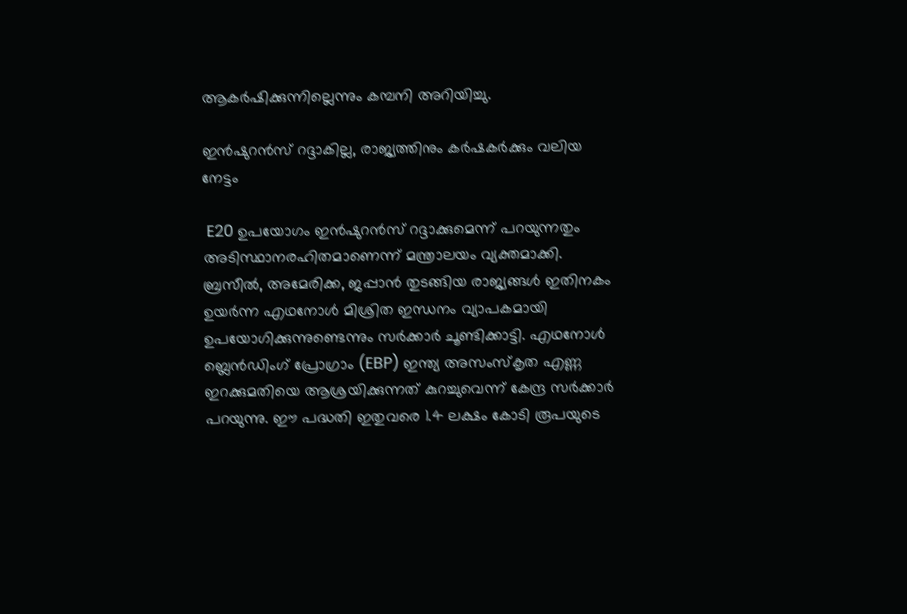ആകർഷിക്കുന്നില്ലെന്നും കമ്പനി അറിയിച്ചു.

ഇൻഷുറൻസ് റദ്ദാകില്ല, രാജ്യത്തിനും കർഷകർക്കും വലിയ നേട്ടം

 E20 ഉപയോഗം ഇൻഷുറൻസ് റദ്ദാക്കുമെന്ന് പറയുന്നതും അടിസ്ഥാനരഹിതമാണെന്ന് മന്ത്രാലയം വ്യക്തമാക്കി. ബ്രസീൽ, അമേരിക്ക, ജപ്പാൻ തുടങ്ങിയ രാജ്യങ്ങൾ ഇതിനകം ഉയർന്ന എഥനോൾ മിശ്രിത ഇന്ധനം വ്യാപകമായി ഉപയോഗിക്കുന്നുണ്ടെന്നും സർക്കാർ ചൂണ്ടിക്കാട്ടി. എഥനോൾ ബ്ലെൻഡിംഗ് പ്രോഗ്രാം (EBP) ഇന്ത്യ അസംസ്‍കൃത എണ്ണ ഇറക്കുമതിയെ ആശ്രയിക്കുന്നത് കുറച്ചുവെന്ന് കേന്ദ്ര സർക്കാർ പറയുന്നു. ഈ പദ്ധതി ഇതുവരെ 1.4 ലക്ഷം കോടി രൂപയുടെ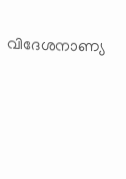വിദേശനാണ്യ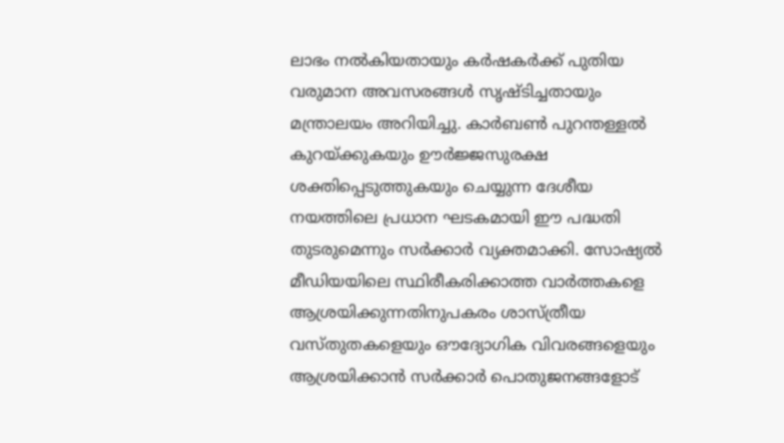ലാഭം നൽകിയതായും കർഷകർക്ക് പുതിയ വരുമാന അവസരങ്ങൾ സൃഷ്‍ടിച്ചതായും മന്ത്രാലയം അറിയിച്ചു. കാർബൺ പുറന്തള്ളൽ കുറയ്ക്കുകയും ഊർജ്ജസുരക്ഷ ശക്തിപ്പെടുത്തുകയും ചെയ്യുന്ന ദേശീയ നയത്തിലെ പ്രധാന ഘടകമായി ഈ പദ്ധതി തുടരുമെന്നും സർക്കാർ വ്യക്തമാക്കി. സോഷ്യൽ മീഡിയയിലെ സ്ഥിരീകരിക്കാത്ത വാർത്തകളെ ആശ്രയിക്കുന്നതിനുപകരം ശാസ്ത്രീയ വസ്‍തുതകളെയും ഔദ്യോഗിക വിവരങ്ങളെയും ആശ്രയിക്കാൻ സർക്കാർ പൊതുജനങ്ങളോട്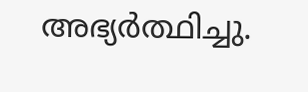അഭ്യർത്ഥിച്ചു.